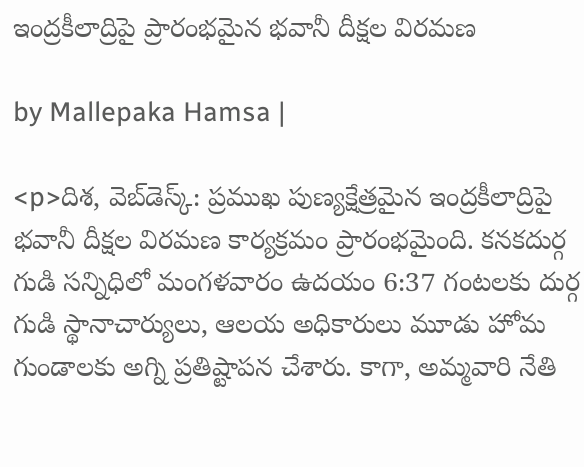ఇంద్రకీలాద్రిపై ప్రారంభమైన భవానీ దీక్షల విరమణ

by Mallepaka Hamsa |

<p>దిశ, వెబ్‌డెస్క్: ప్రముఖ పుణ్యక్షేత్రమైన ఇంద్రకీలాద్రిపై భవానీ దీక్షల విరమణ కార్యక్రమం ప్రారంభమైంది. కనకదుర్గ గుడి సన్నిధిలో మంగళవారం ఉదయం 6:37 గంటలకు దుర్గ గుడి స్థానాచార్యులు, ఆలయ అధికారులు మూడు హోమ గుండాలకు అగ్ని ప్రతిష్టాపన చేశారు. కాగా, అమ్మవారి నేతి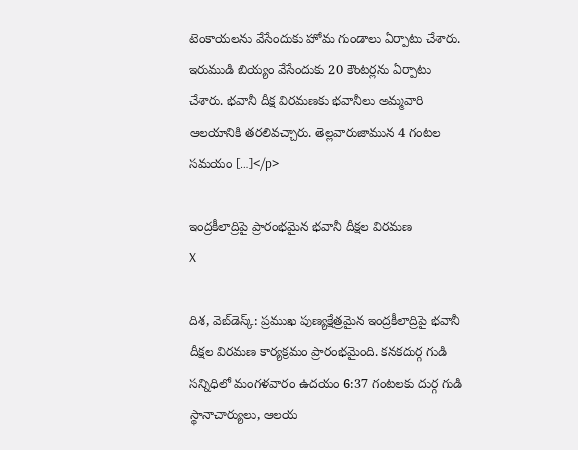టెంకాయలను వేసేందుకు హోమ గుండాలు ఏర్పాటు చేశారు. ఇరుముడి బియ్యం వేసేందుకు 20 కౌంటర్లను ఏర్పాటు చేశారు. భవానీ దీక్ష విరమణకు భవానీలు అమ్మవారి ఆలయానికి తరలివచ్చారు. తెల్లవారుజామున 4 గంటల సమయం […]</p>

ఇంద్రకీలాద్రిపై ప్రారంభమైన భవానీ దీక్షల విరమణ
X

దిశ, వెబ్‌డెస్క్: ప్రముఖ పుణ్యక్షేత్రమైన ఇంద్రకీలాద్రిపై భవానీ దీక్షల విరమణ కార్యక్రమం ప్రారంభమైంది. కనకదుర్గ గుడి సన్నిధిలో మంగళవారం ఉదయం 6:37 గంటలకు దుర్గ గుడి స్థానాచార్యులు, ఆలయ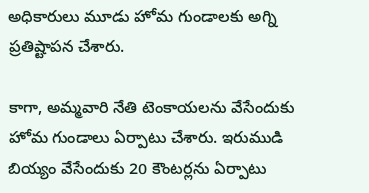అధికారులు మూడు హోమ గుండాలకు అగ్ని ప్రతిష్టాపన చేశారు.

కాగా, అమ్మవారి నేతి టెంకాయలను వేసేందుకు హోమ గుండాలు ఏర్పాటు చేశారు. ఇరుముడి బియ్యం వేసేందుకు 20 కౌంటర్లను ఏర్పాటు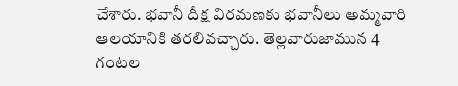చేశారు. భవానీ దీక్ష విరమణకు భవానీలు అమ్మవారి ఆలయానికి తరలివచ్చారు. తెల్లవారుజామున 4 గంటల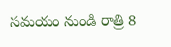సమయం నుండి రాత్రి 8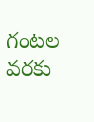గంటల వరకు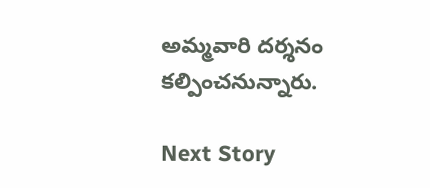అమ్మవారి దర్శనం కల్పించనున్నారు.

Next Story